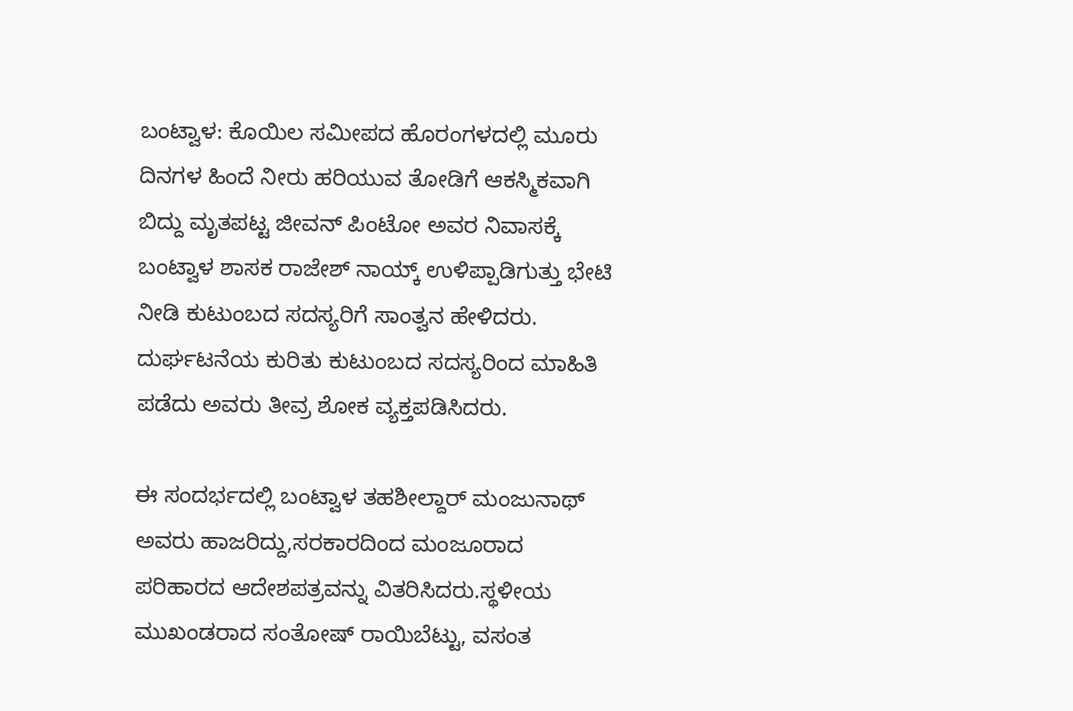ಬಂಟ್ವಾಳ: ಕೊಯಿಲ ಸಮೀಪದ ಹೊರಂಗಳದಲ್ಲಿ ಮೂರು ದಿನಗಳ ಹಿಂದೆ ನೀರು ಹರಿಯುವ ತೋಡಿಗೆ ಆಕಸ್ಮಿಕವಾಗಿ  ಬಿದ್ದು ಮೃತಪಟ್ಟ ಜೀವನ್ ಪಿಂಟೋ ಅವರ ನಿವಾಸಕ್ಕೆ ಬಂಟ್ವಾಳ ಶಾಸಕ ರಾಜೇಶ್ ನಾಯ್ಕ್ ಉಳಿಪ್ಪಾಡಿಗುತ್ತು ಭೇಟಿ ನೀಡಿ ಕುಟುಂಬದ ಸದಸ್ಯರಿಗೆ ಸಾಂತ್ವನ ಹೇಳಿದರು.
ದುರ್ಘಟನೆಯ ಕುರಿತು ಕುಟುಂಬದ ಸದಸ್ಯರಿಂದ ಮಾಹಿತಿ ಪಡೆದು ಅವರು ತೀವ್ರ ಶೋಕ ವ್ಯಕ್ತಪಡಿಸಿದರು.

ಈ ಸಂದರ್ಭದಲ್ಲಿ ಬಂಟ್ವಾಳ ತಹಶೀಲ್ದಾರ್ ಮಂಜುನಾಥ್ ಅವರು ಹಾಜರಿದ್ದು,ಸರಕಾರದಿಂದ ಮಂಜೂರಾದ ಪರಿಹಾರದ ಆದೇಶಪತ್ರವನ್ನು ವಿತರಿಸಿದರು.ಸ್ಥಳೀಯ ಮುಖಂಡರಾದ ಸಂತೋಷ್ ರಾಯಿಬೆಟ್ಟು, ವಸಂತ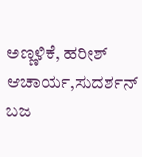ಅಣ್ಣಳಿಕೆ, ಹರೀಶ್ ಆಚಾರ್ಯ,ಸುದರ್ಶನ್ ಬಜ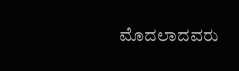ಮೊದಲಾದವರು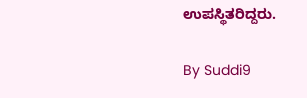ಉಪಸ್ಥಿತರಿದ್ದರು.

By Suddi9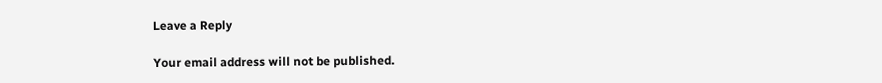Leave a Reply

Your email address will not be published.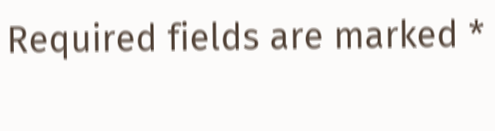Required fields are marked *